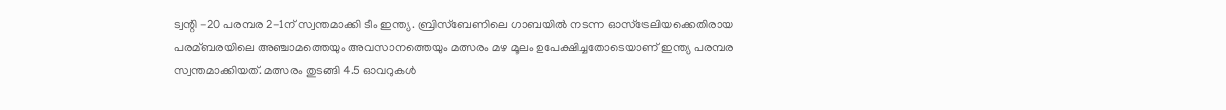ട്വന്റി -20 പരമ്പര 2-1ന് സ്വന്തമാക്കി ടീം ഇന്ത്യ. ബ്രിസ്‌ബേണിലെ ഗാബയില്‍ നടന്ന ഓസ്‌ട്രേലിയക്കെതിരായ പരമ്ബരയിലെ അഞ്ചാമത്തെയും അവസാനത്തെയും മത്സരം മഴ മൂലം ഉപേക്ഷിച്ചതോടെയാണ് ഇന്ത്യ പരമ്പര സ്വന്തമാക്കിയത്. മത്സരം തുടങ്ങി 4.5 ഓവറുകള്‍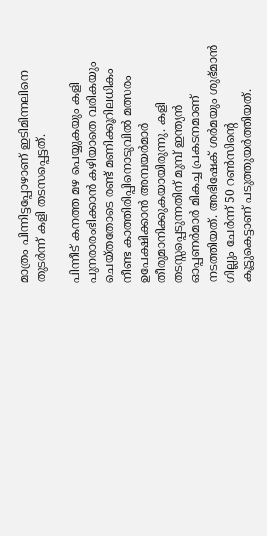മാത്രം പിന്നിട്ടപ്പോഴാണ് ഇടിമിന്നലിനെ തുടർന്ന് കളി തടസപ്പെട്ടത്.

പിന്നീട് കനത്ത മഴ പെയ്യുകയും കളി പുനരാരംഭിക്കാൻ കഴിയാതെ വരികയും ചെയ്തതോടെ രണ്ട് മണിക്കൂറിലധികം നീണ്ട കാത്തിരിപ്പിനൊടുവില്‍ മത്സരം ഉപേക്ഷിക്കാൻ അമ്പയർമാർ തീരുമാനിക്കുകയായിരുന്നു. കളി തടസ്സപ്പെടുന്നതിന് മുമ്പ് ഇന്ത്യൻ ഓപ്പണർമാർ മികച്ച പ്രകടനമാണ് നടത്തിയത്. അഭിഷേക് ശർമയും ശുഭ്മാൻ ഗില്ലും ചേർന്ന് 50 റണ്‍സിൻ്റെ കൂട്ടുകെട്ടാണ് പടുത്തുയർത്തിയത്.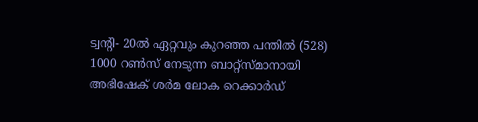ട്വന്റി- 20ൽ ഏറ്റവും കുറഞ്ഞ പന്തില്‍ (528) 1000 റണ്‍സ് നേടുന്ന ബാറ്റ്‌സ്മാനായി അഭിഷേക് ശർമ ലോക റെക്കാർഡ്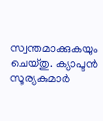സ്വന്തമാക്കുകയും ചെയ്തു. ക്യാപ്ടൻ സൂര്യകുമാർ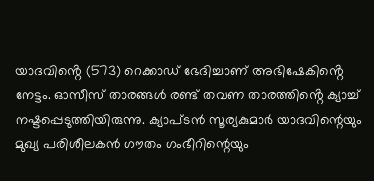യാദവിൻ്റെ (573) റെക്കാ‌ഡ് ഭേദിച്ചാണ് അഭിഷേകിൻ്റെ നേട്ടം. ഓസീസ് താരങ്ങള്‍ രണ്ട് തവണ താരത്തിൻ്റെ ക്യാച്ച്‌ നഷ്ടപ്പെടുത്തിയിരുന്നു. ക്യാപ്ടൻ സൂര്യകുമാർ യാദവിന്റെയും മുഖ്യ പരിശീലകൻ ഗൗതം ഗംഭീറിന്റെയും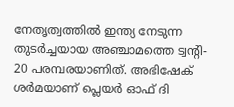നേതൃത്വത്തില്‍ ഇന്ത്യ നേടുന്ന തുടർച്ചയായ അഞ്ചാമത്തെ ട്വന്റി- 20 പരമ്പരയാണിത്. അഭിഷേക് ശർമയാണ് പ്ലെയർ ഓഫ് ദി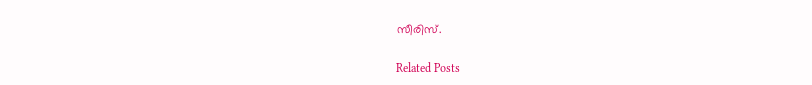സീരിസ്.

Related Posts